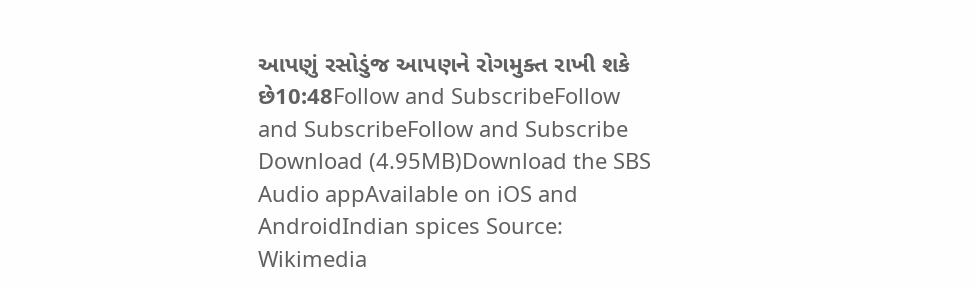આપણું રસોડુંજ આપણને રોગમુક્ત રાખી શકે છે10:48Follow and SubscribeFollow and SubscribeFollow and Subscribe Download (4.95MB)Download the SBS Audio appAvailable on iOS and AndroidIndian spices Source: Wikimedia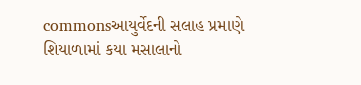commonsઆયુર્વેદની સલાહ પ્રમાણે શિયાળામાં કયા મસાલાનો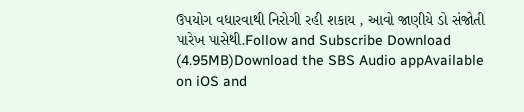ઉપયોગ વધારવાથી નિરોગી રહી શકાય , આવો જાણીયે ડો સંજોતી પારેખ પાસેથી.Follow and Subscribe Download (4.95MB)Download the SBS Audio appAvailable on iOS and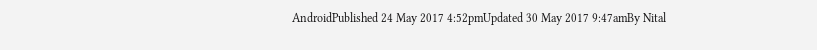AndroidPublished 24 May 2017 4:52pmUpdated 30 May 2017 9:47amBy Nital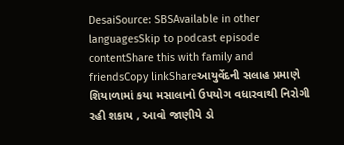DesaiSource: SBSAvailable in other languagesSkip to podcast episode contentShare this with family and friendsCopy linkShareઆયુર્વેદની સલાહ પ્રમાણે શિયાળામાં કયા મસાલાનો ઉપયોગ વધારવાથી નિરોગી રહી શકાય , આવો જાણીયે ડો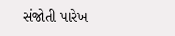સંજોતી પારેખ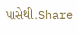પાસેથી.Share